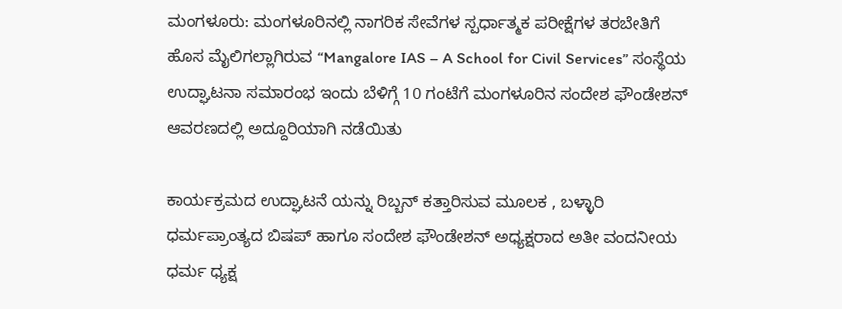ಮಂಗಳೂರು: ಮಂಗಳೂರಿನಲ್ಲಿ ನಾಗರಿಕ ಸೇವೆಗಳ ಸ್ಪರ್ಧಾತ್ಮಕ ಪರೀಕ್ಷೆಗಳ ತರಬೇತಿಗೆ ಹೊಸ ಮೈಲಿಗಲ್ಲಾಗಿರುವ “Mangalore IAS – A School for Civil Services” ಸಂಸ್ಥೆಯ ಉದ್ಘಾಟನಾ ಸಮಾರಂಭ ಇಂದು ಬೆಳಿಗ್ಗೆ 10 ಗಂಟೆಗೆ ಮಂಗಳೂರಿನ ಸಂದೇಶ ಫೌಂಡೇಶನ್ ಆವರಣದಲ್ಲಿ ಅದ್ದೂರಿಯಾಗಿ ನಡೆಯಿತು

ಕಾರ್ಯಕ್ರಮದ ಉದ್ಘಾಟನೆ ಯನ್ನು ರಿಬ್ಬನ್ ಕತ್ತಾರಿಸುವ ಮೂಲಕ , ಬಳ್ಳಾರಿ ಧರ್ಮಪ್ರಾಂತ್ಯದ ಬಿಷಪ್ ಹಾಗೂ ಸಂದೇಶ ಫೌಂಡೇಶನ್ ಅಧ್ಯಕ್ಷರಾದ ಅತೀ ವಂದನೀಯ ಧರ್ಮ ಧ್ಯಕ್ಷ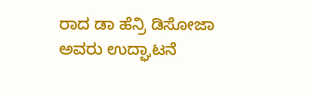ರಾದ ಡಾ ಹೆನ್ರಿ ಡಿಸೋಜಾ ಅವರು ಉದ್ಘಾಟನೆ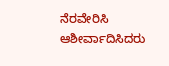ನೆರವೇರಿಸಿ ಆಶೀರ್ವಾದಿಸಿದರು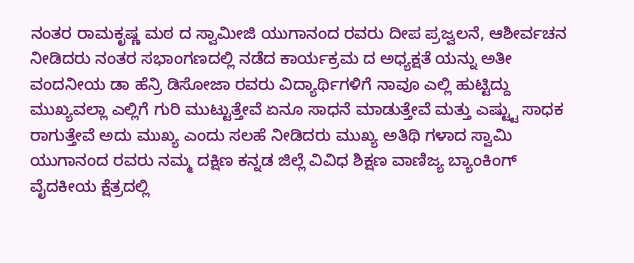ನಂತರ ರಾಮಕೃಷ್ಣ ಮಠ ದ ಸ್ವಾಮೀಜಿ ಯುಗಾನಂದ ರವರು ದೀಪ ಪ್ರಜ್ವಲನೆ, ಆಶೀರ್ವಚನ ನೀಡಿದರು ನಂತರ ಸಭಾಂಗಣದಲ್ಲಿ ನಡೆದ ಕಾರ್ಯಕ್ರಮ ದ ಅಧ್ಯಕ್ಷತೆ ಯನ್ನು ಅತೀ ವಂದನೀಯ ಡಾ ಹೆನ್ರಿ ಡಿಸೋಜಾ ರವರು ವಿದ್ಯಾರ್ಥಿಗಳಿಗೆ ನಾವೂ ಎಲ್ಲಿ ಹುಟ್ಟಿದ್ದು ಮುಖ್ಯವಲ್ಲಾ ಎಲ್ಲಿಗೆ ಗುರಿ ಮುಟ್ಟುತ್ತೇವೆ ಏನೂ ಸಾಧನೆ ಮಾಡುತ್ತೇವೆ ಮತ್ತು ಎಷ್ಟ್ಟು ಸಾಧಕ ರಾಗುತ್ತೇವೆ ಅದು ಮುಖ್ಯ ಎಂದು ಸಲಹೆ ನೀಡಿದರು ಮುಖ್ಯ ಅತಿಥಿ ಗಳಾದ ಸ್ವಾಮಿ ಯುಗಾನಂದ ರವರು ನಮ್ಮ ದಕ್ಷಿಣ ಕನ್ನಡ ಜಿಲ್ಲೆ ವಿವಿಧ ಶಿಕ್ಷಣ ವಾಣಿಜ್ಯ ಬ್ಯಾಂಕಿಂಗ್ ವೈದಕೀಯ ಕ್ಷೆತ್ರದಲ್ಲಿ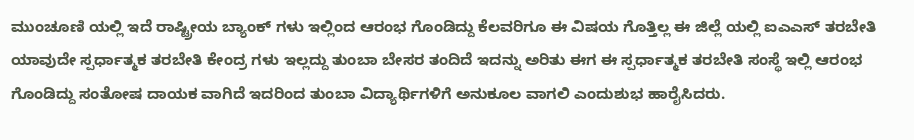ಮುಂಚೂಣಿ ಯಲ್ಲಿ ಇದೆ ರಾಷ್ಟ್ರೀಯ ಬ್ಯಾಂಕ್ ಗಳು ಇಲ್ಲಿಂದ ಆರಂಭ ಗೊಂಡಿದ್ದು ಕೆಲವರಿಗೂ ಈ ವಿಷಯ ಗೊತ್ತಿಲ್ಲ ಈ ಜಿಲ್ಲೆ ಯಲ್ಲಿ ಐಎಎಸ್ ತರಬೇತಿ ಯಾವುದೇ ಸ್ಪರ್ಧಾತ್ಮಕ ತರಬೇತಿ ಕೇಂದ್ರ ಗಳು ಇಲ್ಲದ್ದು ತುಂಬಾ ಬೇಸರ ತಂದಿದೆ ಇದನ್ನು ಅರಿತು ಈಗ ಈ ಸ್ಪರ್ಧಾತ್ಮಕ ತರಬೇತಿ ಸಂಸ್ಥೆ ಇಲ್ಲಿ ಆರಂಭ ಗೊಂಡಿದ್ದು ಸಂತೋಷ ದಾಯಕ ವಾಗಿದೆ ಇದರಿಂದ ತುಂಬಾ ವಿದ್ಯಾರ್ಥಿಗಳಿಗೆ ಅನುಕೂಲ ವಾಗಲಿ ಎಂದುಶುಭ ಹಾರೈಸಿದರು.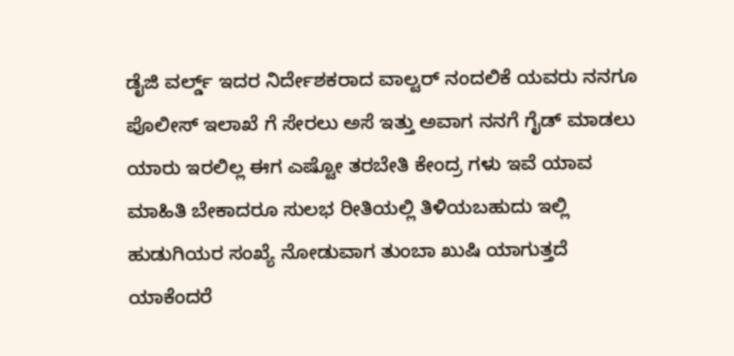ಡೈಜಿ ವರ್ಲ್ಡ್ ಇದರ ನಿರ್ದೇಶಕರಾದ ವಾಲ್ಟರ್ ನಂದಲಿಕೆ ಯವರು ನನಗೂ ಪೊಲೀಸ್ ಇಲಾಖೆ ಗೆ ಸೇರಲು ಅಸೆ ಇತ್ತು ಅವಾಗ ನನಗೆ ಗೈಡ್ ಮಾಡಲು ಯಾರು ಇರಲಿಲ್ಲ ಈಗ ಎಷ್ಟೋ ತರಬೇತಿ ಕೇಂದ್ರ ಗಳು ಇವೆ ಯಾವ ಮಾಹಿತಿ ಬೇಕಾದರೂ ಸುಲಭ ರೀತಿಯಲ್ಲಿ ತಿಳಿಯಬಹುದು ಇಲ್ಲಿ ಹುಡುಗಿಯರ ಸಂಖ್ಯೆ ನೋಡುವಾಗ ತುಂಬಾ ಖುಷಿ ಯಾಗುತ್ತದೆ ಯಾಕೆಂದರೆ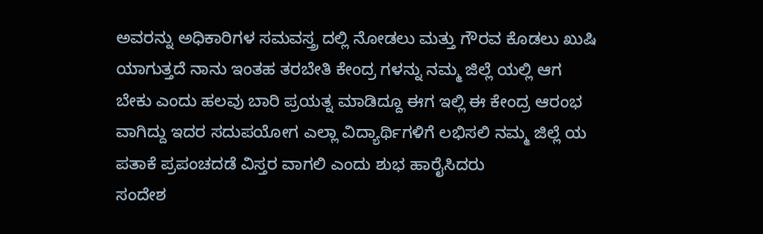ಅವರನ್ನು ಅಧಿಕಾರಿಗಳ ಸಮವಸ್ತ್ರ ದಲ್ಲಿ ನೋಡಲು ಮತ್ತು ಗೌರವ ಕೊಡಲು ಖುಷಿ ಯಾಗುತ್ತದೆ ನಾನು ಇಂತಹ ತರಬೇತಿ ಕೇಂದ್ರ ಗಳನ್ನು ನಮ್ಮ ಜಿಲ್ಲೆ ಯಲ್ಲಿ ಆಗ ಬೇಕು ಎಂದು ಹಲವು ಬಾರಿ ಪ್ರಯತ್ನ ಮಾಡಿದ್ದೂ ಈಗ ಇಲ್ಲಿ ಈ ಕೇಂದ್ರ ಆರಂಭ ವಾಗಿದ್ದು ಇದರ ಸದುಪಯೋಗ ಎಲ್ಲಾ ವಿದ್ಯಾರ್ಥಿಗಳಿಗೆ ಲಭಿಸಲಿ ನಮ್ಮ ಜಿಲ್ಲೆ ಯ ಪತಾಕೆ ಪ್ರಪಂಚದಡೆ ವಿಸ್ತರ ವಾಗಲಿ ಎಂದು ಶುಭ ಹಾರೈಸಿದರು
ಸಂದೇಶ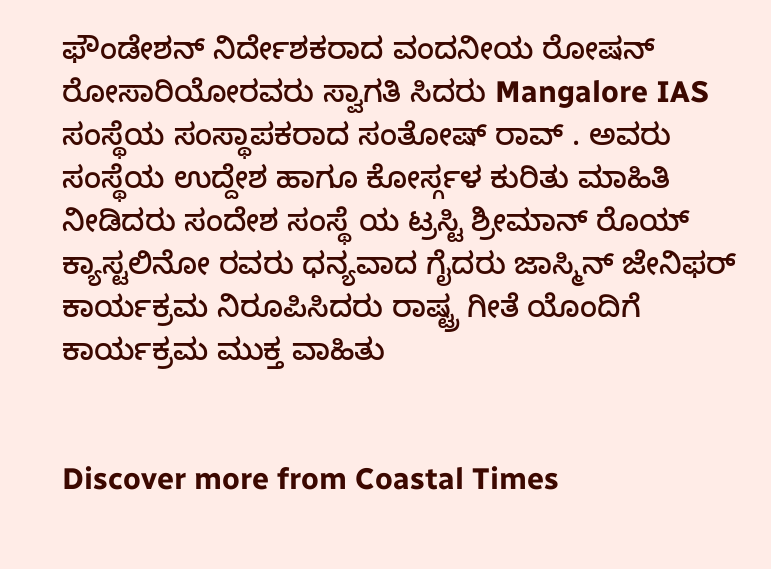ಫೌಂಡೇಶನ್ ನಿರ್ದೇಶಕರಾದ ವಂದನೀಯ ರೋಷನ್ ರೋಸಾರಿಯೋರವರು ಸ್ವಾಗತಿ ಸಿದರು Mangalore IAS ಸಂಸ್ಥೆಯ ಸಂಸ್ಥಾಪಕರಾದ ಸಂತೋಷ್ ರಾವ್ . ಅವರು ಸಂಸ್ಥೆಯ ಉದ್ದೇಶ ಹಾಗೂ ಕೋರ್ಸ್ಗಳ ಕುರಿತು ಮಾಹಿತಿ ನೀಡಿದರು ಸಂದೇಶ ಸಂಸ್ಥೆ ಯ ಟ್ರಸ್ಟಿ ಶ್ರೀಮಾನ್ ರೊಯ್ ಕ್ಯಾಸ್ಟಲಿನೋ ರವರು ಧನ್ಯವಾದ ಗೈದರು ಜಾಸ್ಮಿನ್ ಜೇನಿಫರ್ ಕಾರ್ಯಕ್ರಮ ನಿರೂಪಿಸಿದರು ರಾಷ್ಟ್ರ ಗೀತೆ ಯೊಂದಿಗೆ ಕಾರ್ಯಕ್ರಮ ಮುಕ್ತ ವಾಹಿತು


Discover more from Coastal Times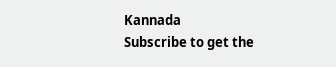Kannada
Subscribe to get the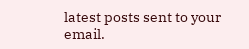latest posts sent to your email.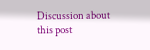Discussion about this post